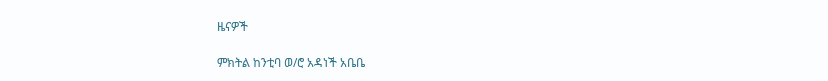ዜናዎች

ምክትል ከንቲባ ወ/ሮ አዳነች አቤቤ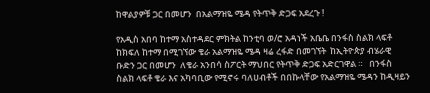ከዋልያዎቹ ጋር በመሆን  በአልማዝዬ ሜዳ የትጥቅ ድጋፍ አደረጉ !

የአዲስ አበባ ከተማ አስተዳደር ምክትል ከንቲባ ወ/ሮ አዳነች አቤቤ በንፋስ ስልክ ላፍቶ ከክፍለ ከተማ በሚገኘው ቄራ አልማዝዬ ሜዳ ዛሬ ረፋድ በመገኘት  ከኢትዮጵያ ብሄራዊ ቡድን ጋር በመሆን  ለቄራ አንበሳ ስፖርት ማህበር የትጥቅ ድጋፍ አድርገዋል ።   በንፋስ ስልክ ላፍቶ ቄራ እና አካባቢው የሚኖሩ ባለሀብቶች በበኩላቸው የአልማዝዬ ሜዳን ከዲዛይን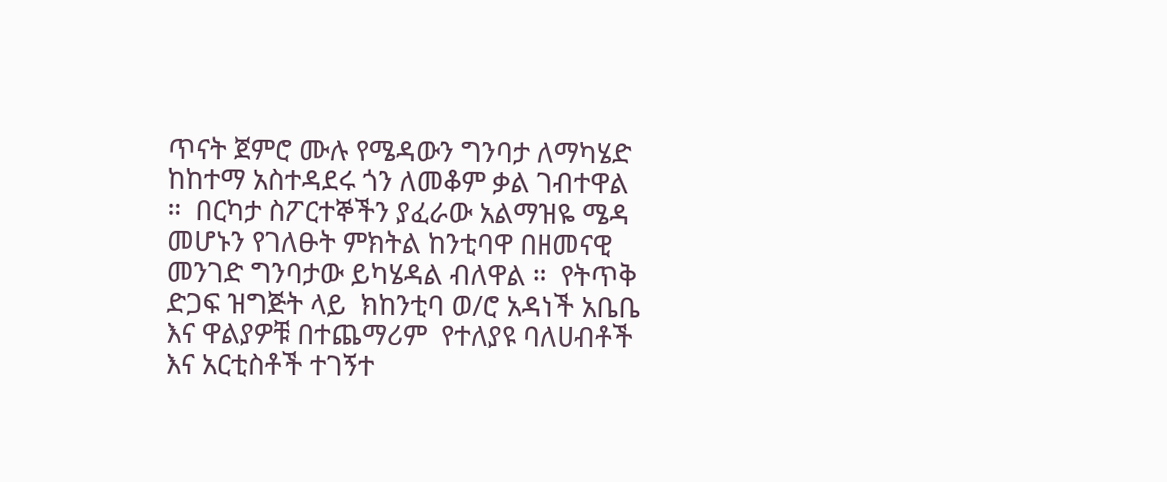ጥናት ጀምሮ ሙሉ የሜዳውን ግንባታ ለማካሄድ ከከተማ አስተዳደሩ ጎን ለመቆም ቃል ገብተዋል ።  በርካታ ስፖርተኞችን ያፈራው አልማዝዬ ሜዳ  መሆኑን የገለፁት ምክትል ከንቲባዋ በዘመናዊ መንገድ ግንባታው ይካሄዳል ብለዋል ።  የትጥቅ ድጋፍ ዝግጅት ላይ  ክከንቲባ ወ/ሮ አዳነች አቤቤ  እና ዋልያዎቹ በተጨማሪም  የተለያዩ ባለሀብቶች እና አርቲስቶች ተገኝተ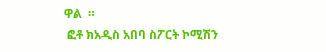ዋል  ።
 ፎቶ ክአዲስ አበባ ስፖርት ኮሚሽን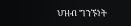ህዝብ ግንኙነት